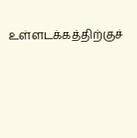உள்ளடக்கத்திற்குச்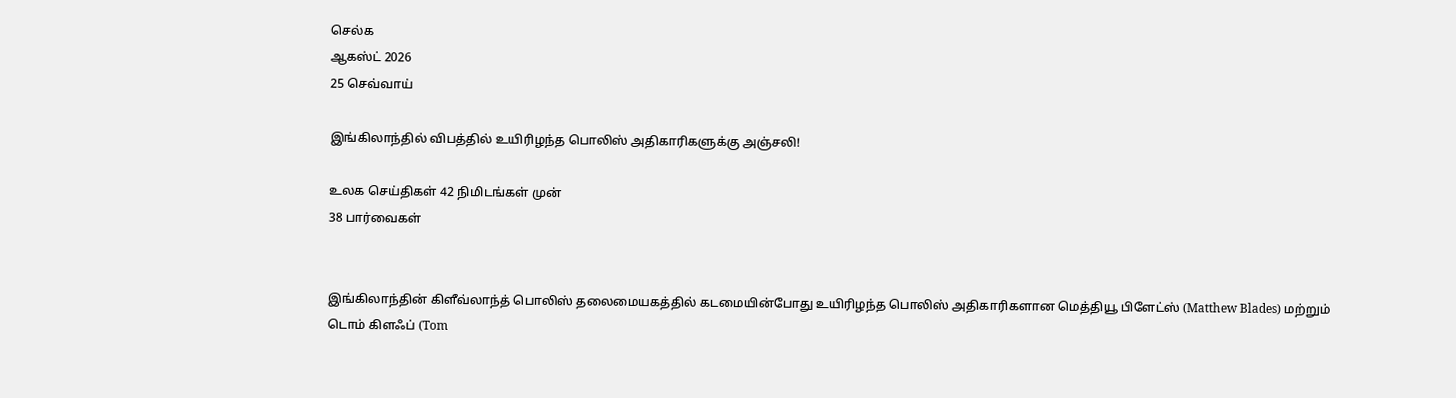செல்க
ஆகஸ்ட் 2026
25 செவ்வாய்

இங்கிலாந்தில் விபத்தில் உயிரிழந்த பொலிஸ் அதிகாரிகளுக்கு அஞ்சலி!

உலக செய்திகள் 42 நிமிடங்கள் முன்
38 பார்வைகள்


இங்கிலாந்தின் கிளீவ்லாந்த் பொலிஸ் தலைமையகத்தில் கடமையின்போது உயிரிழந்த பொலிஸ் அதிகாரிகளான மெத்தியூ பிளேட்ஸ் (Matthew Blades) மற்றும் டொம் கிளஃப் (Tom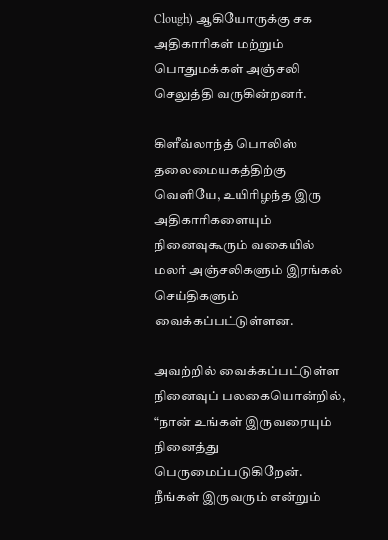Clough) ஆகியோருக்கு சக அதிகாரிகள் மற்றும் பொதுமக்கள் அஞ்சலி செலுத்தி வருகின்றனர்.

கிளீவ்லாந்த் பொலிஸ் தலைமையகத்திற்கு வெளியே, உயிரிழந்த இரு அதிகாரிகளையும் நினைவுகூரும் வகையில் மலர் அஞ்சலிகளும் இரங்கல் செய்திகளும் வைக்கப்பட்டுள்ளன.

அவற்றில் வைக்கப்பட்டுள்ள நினைவுப் பலகையொன்றில், “நான் உங்கள் இருவரையும் நினைத்து பெருமைப்படுகிறேன். நீங்கள் இருவரும் என்றும்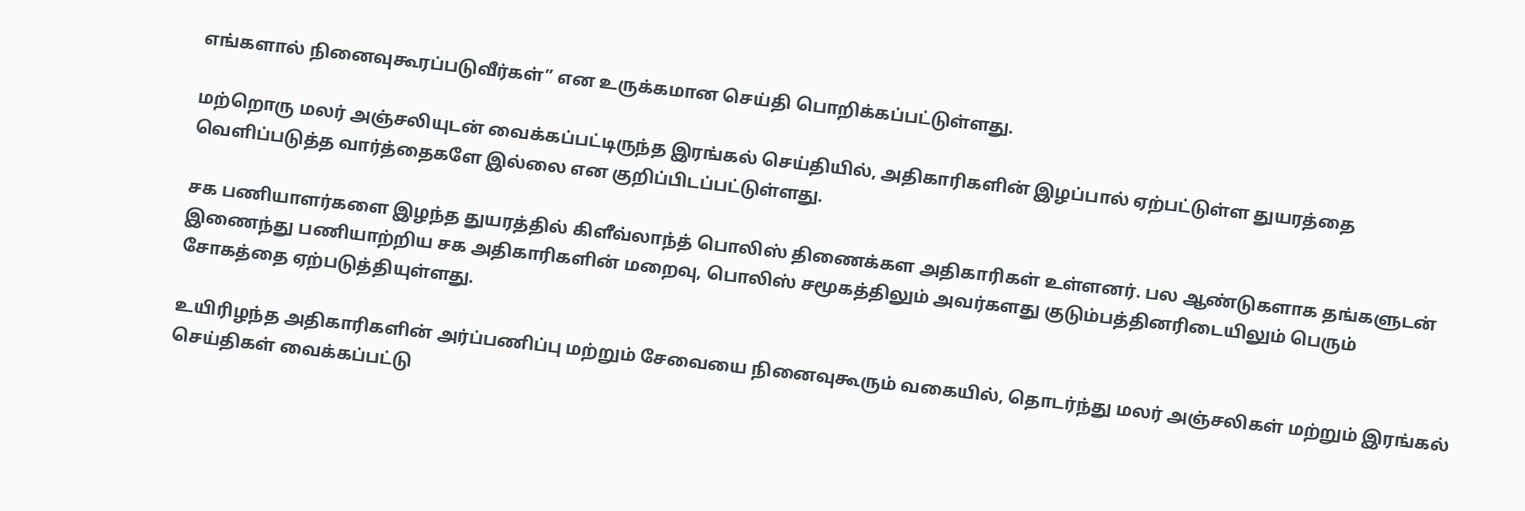எங்களால் நினைவுகூரப்படுவீர்கள்” என உருக்கமான செய்தி பொறிக்கப்பட்டுள்ளது.

மற்றொரு மலர் அஞ்சலியுடன் வைக்கப்பட்டிருந்த இரங்கல் செய்தியில், அதிகாரிகளின் இழப்பால் ஏற்பட்டுள்ள துயரத்தை வெளிப்படுத்த வார்த்தைகளே இல்லை என குறிப்பிடப்பட்டுள்ளது.

சக பணியாளர்களை இழந்த துயரத்தில் கிளீவ்லாந்த் பொலிஸ் திணைக்கள அதிகாரிகள் உள்ளனர். பல ஆண்டுகளாக தங்களுடன் இணைந்து பணியாற்றிய சக அதிகாரிகளின் மறைவு, பொலிஸ் சமூகத்திலும் அவர்களது குடும்பத்தினரிடையிலும் பெரும் சோகத்தை ஏற்படுத்தியுள்ளது.

உயிரிழந்த அதிகாரிகளின் அர்ப்பணிப்பு மற்றும் சேவையை நினைவுகூரும் வகையில், தொடர்ந்து மலர் அஞ்சலிகள் மற்றும் இரங்கல் செய்திகள் வைக்கப்பட்டு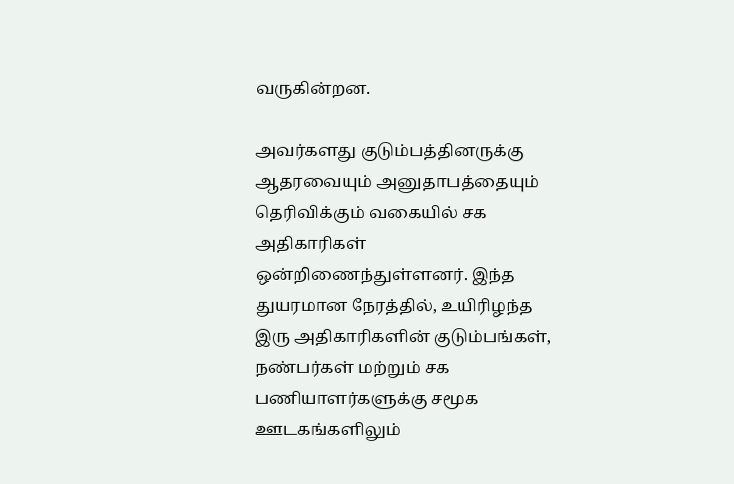வருகின்றன.

அவர்களது குடும்பத்தினருக்கு ஆதரவையும் அனுதாபத்தையும் தெரிவிக்கும் வகையில் சக அதிகாரிகள் ஒன்றிணைந்துள்ளனர். இந்த துயரமான நேரத்தில், உயிரிழந்த இரு அதிகாரிகளின் குடும்பங்கள், நண்பர்கள் மற்றும் சக பணியாளர்களுக்கு சமூக ஊடகங்களிலும்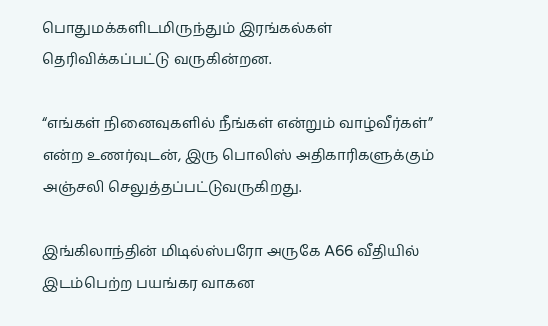பொதுமக்களிடமிருந்தும் இரங்கல்கள் தெரிவிக்கப்பட்டு வருகின்றன.

“எங்கள் நினைவுகளில் நீங்கள் என்றும் வாழ்வீர்கள்” என்ற உணர்வுடன், இரு பொலிஸ் அதிகாரிகளுக்கும் அஞ்சலி செலுத்தப்பட்டுவருகிறது.

இங்கிலாந்தின் மிடில்ஸ்பரோ அருகே A66 வீதியில் இடம்பெற்ற பயங்கர வாகன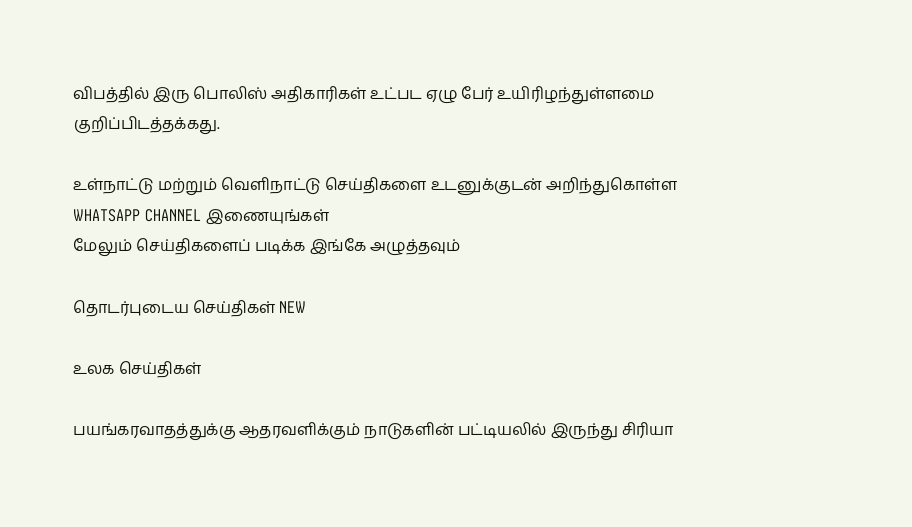விபத்தில் இரு பொலிஸ் அதிகாரிகள் உட்பட ஏழு பேர் உயிரிழந்துள்ளமை குறிப்பிடத்தக்கது.

உள்நாட்டு மற்றும் வெளிநாட்டு செய்திகளை உடனுக்குடன் அறிந்துகொள்ள WHATSAPP CHANNEL இணையுங்கள்
மேலும் செய்திகளைப் படிக்க இங்கே அழுத்தவும்

தொடர்புடைய செய்திகள் NEW

உலக செய்திகள்

பயங்கரவாதத்துக்கு ஆதரவளிக்கும் நாடுகளின் பட்டியலில் இருந்து சிரியா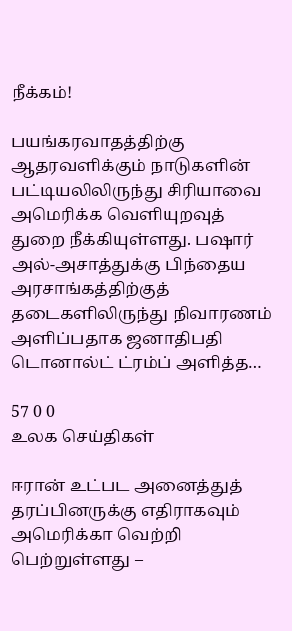நீக்கம்!

பயங்கரவாதத்திற்கு ஆதரவளிக்கும் நாடுகளின் பட்டியலிலிருந்து சிரியாவை அமெரிக்க வெளியுறவுத் துறை நீக்கியுள்ளது. பஷார் அல்-அசாத்துக்கு பிந்தைய அரசாங்கத்திற்குத் தடைகளிலிருந்து நிவாரணம் அளிப்பதாக ஜனாதிபதி டொனால்ட் ட்ரம்ப் அளித்த…

57 0 0
உலக செய்திகள்

ஈரான் உட்பட அனைத்துத் தரப்பினருக்கு எதிராகவும் அமெரிக்கா வெற்றி பெற்றுள்ளது –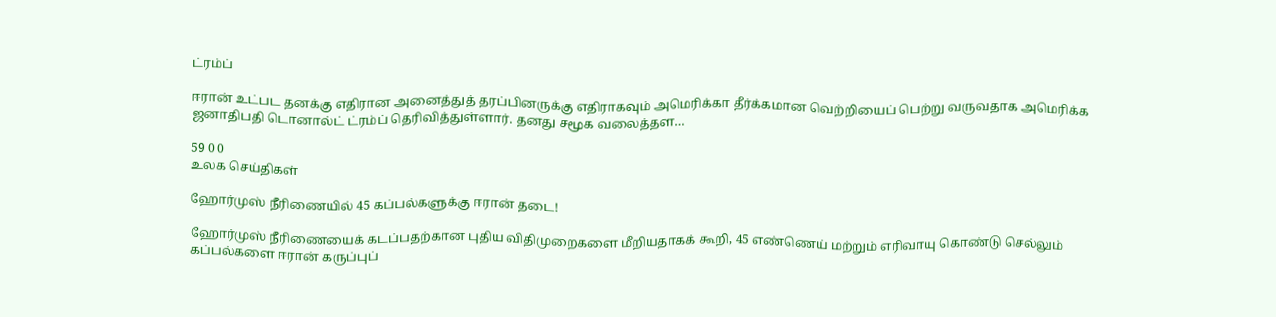ட்ரம்ப்

ஈரான் உட்பட தனக்கு எதிரான அனைத்துத் தரப்பினருக்கு எதிராகவும் அமெரிக்கா தீர்க்கமான வெற்றியைப் பெற்று வருவதாக அமெரிக்க ஜனாதிபதி டொனால்ட் ட்ரம்ப் தெரிவித்துள்ளார். தனது சமூக வலைத்தள…

59 0 0
உலக செய்திகள்

ஹோர்முஸ் நீரிணையில் 45 கப்பல்களுக்கு ஈரான் தடை!

ஹோர்முஸ் நீரிணையைக் கடப்பதற்கான புதிய விதிமுறைகளை மீறியதாகக் கூறி, 45 எண்ணெய் மற்றும் எரிவாயு கொண்டு செல்லும் கப்பல்களை ஈரான் கருப்புப்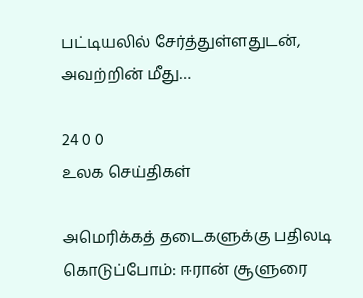பட்டியலில் சேர்த்துள்ளதுடன், அவற்றின் மீது…

24 0 0
உலக செய்திகள்

அமெரிக்கத் தடைகளுக்கு பதிலடி கொடுப்போம்: ஈரான் சூளுரை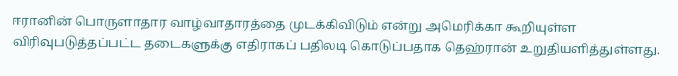ஈரானின் பொருளாதார வாழ்வாதாரத்தை முடக்கிவிடும் என்று அமெரிக்கா கூறியுள்ள விரிவுபடுத்தப்பட்ட தடைகளுக்கு எதிராகப் பதிலடி கொடுப்பதாக தெஹ்ரான் உறுதியளித்துள்ளது.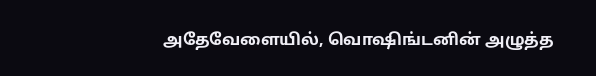அதேவேளையில், வொஷிங்டனின் அழுத்த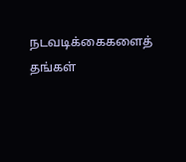நடவடிக்கைகளைத் தங்கள்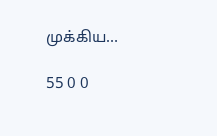முக்கிய…

55 0 0